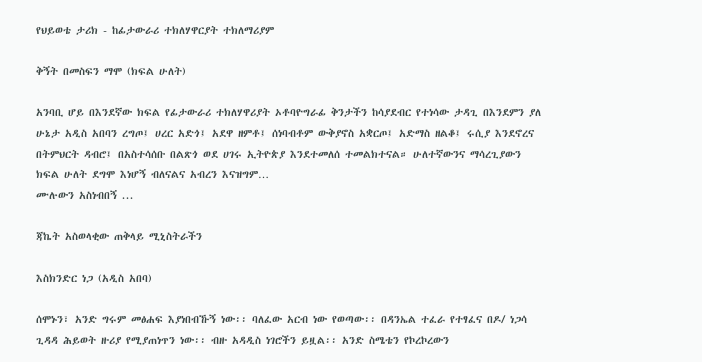የህይወቴ ታሪክ - ከፊታውራሪ ተክለሃዋርያት ተክለማሪያም

ቅኝት በመስፍን ማሞ (ክፍል ሁለት)

አንባቢ ሆይ በእንደኛው ክፍል የፊታውራሪ ተክለሃዋሪያት ኦቶባዮግራፊ ቅንታችን ከሳያደብር የተነሳው ታዳጊ በእንደምን ያለ ሁኔታ አዲስ አበባን ረግጦ፤ ሀረር አድጎ፤ አደዋ ዘምቶ፤ ሰነባብቶም ውቅያኖስ አቋርጦ፤ አድማስ ዘልቆ፤ ሩሲያ እንደኖረና በትምህርት ዳብሮ፤ በአስተሳሰቡ በልጽጎ ወደ ሀገሩ ኢትዮጵያ እንደተመለሰ ተመልክተናል። ሁለተኛውንና ማሳረጊያውን ክፍል ሁለት ደግሞ እነሆኝ ብለናልና አብረን እናዝግም…
ሙሉውን አስነብበኝ ...

ጃኬት አስወላቂው ጠቅላይ ሚኒስትራችን

እስክንድር ነጋ (አዲስ አበባ)

ሰሞኑን፣ አንድ ግሩም መፅሐፍ እያነበብኹኝ ነው፡፡ ባለፈው አርብ ነው የወጣው፡፡ በዳንኤል ተፈራ የተፃፈና በዶ/ ነጋሳ ጊዳዳ ሕይወት ዙሪያ የሚያጠነጥን ነው፡፡ ብዙ አዳዲስ ነገሮችን ይዟል፡፡ አንድ ስሜቴን የኮረኮረውን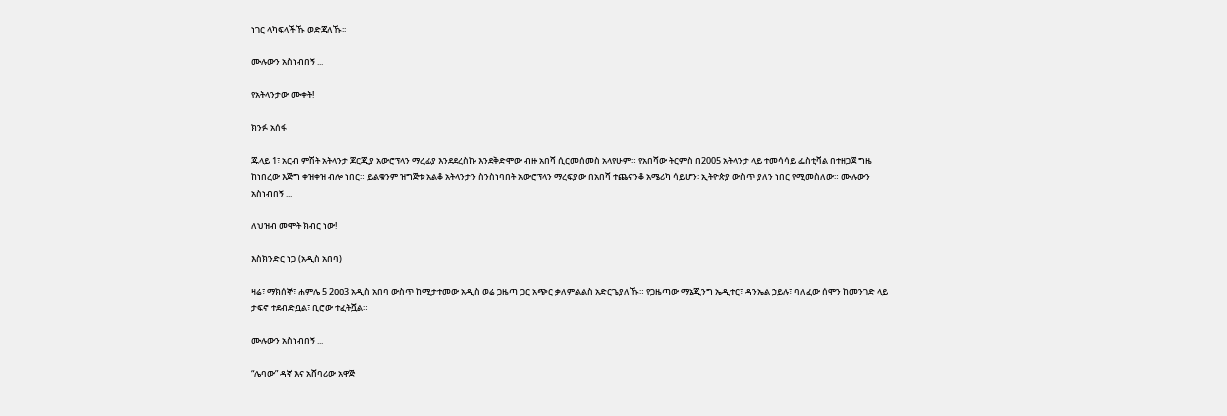ነገር ላካፍላችኹ ወድጃለኹ፡፡

ሙሉውን አስነብበኝ ...

የአትላንታው ሙቀት!

ክንፉ አሰፋ

ጁላይ 1፣ አርብ ምሽት አትላንታ ጆርጂያ አውሮፕላን ማረፊያ እንደደረስኩ እንደቅድሞው ብዙ አበሻ ሲርመሰመስ አላየሁም። የአበሻው ትርምስ በ2005 አትላንታ ላይ ተመሳሳይ ፌስቲቫል በተዘጋጀ ግዜ ከነበረው እጅግ ቀዝቀዝ ብሎ ነበር። ይልቁንም ዝግጅቱ አልቆ አትላንታን ስንስነባበት አውሮፕላን ማረፍያው በአበሻ ተጨናንቆ አሜሪካ ሳይሆን፡ ኢትዮጵያ ውስጥ ያለን ነበር የሚመስለው። ሙሉውን አስነብበኝ ...

ለህዝብ መሞት ክብር ነው!

እስክንድር ነጋ (አዲስ አበባ)

ዛሬ፣ ማክሰኞ፣ ሐምሌ 5 2ዐዐ3 አዲስ አበባ ውስጥ ከሚታተመው አዲስ ወሬ ጋዜጣ ጋር አጭር ቃለምልልስ አድርጌያለኹ። የጋዜጣው ማኔጂንግ ኤዲተር፣ ዳንኤል ኃይሉ፣ ባለፈው ሰሞን ከመንገድ ላይ ታፍኖ ተደብድቧል፣ ቢሮው ተፈትሿል።

ሙሉውን አስነብበኝ ...

“ሌባው” ዳኛ እና አሸባሪው አዋጅ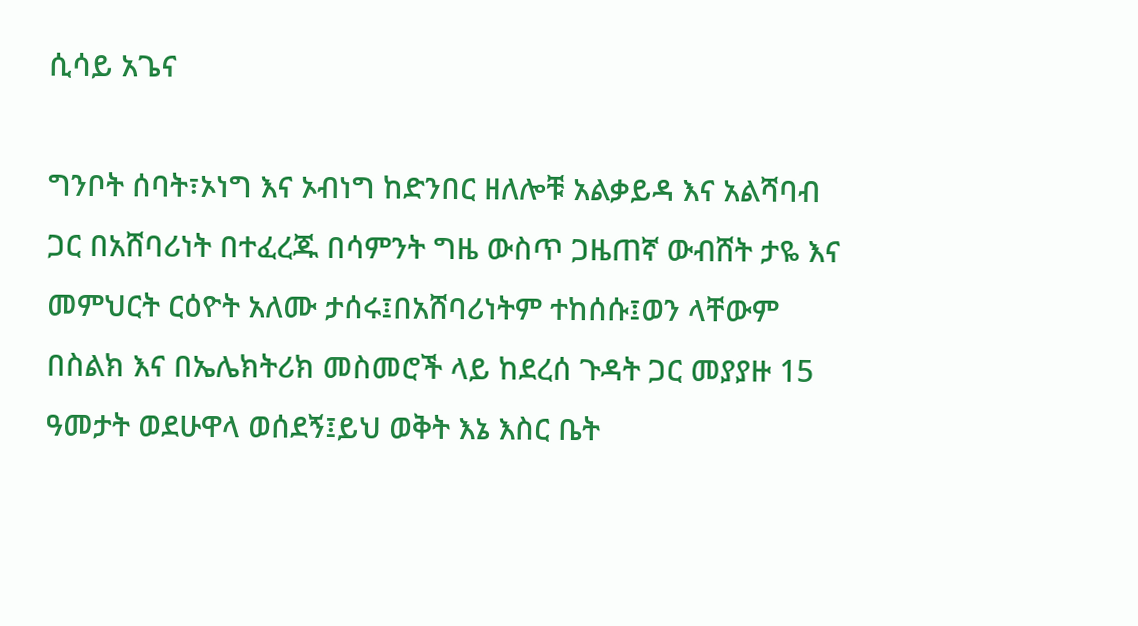ሲሳይ አጌና

ግንቦት ሰባት፣ኦነግ እና ኦብነግ ከድንበር ዘለሎቹ አልቃይዳ እና አልሻባብ ጋር በአሸባሪነት በተፈረጁ በሳምንት ግዜ ውስጥ ጋዜጠኛ ውብሸት ታዬ እና መምህርት ርዕዮት አለሙ ታሰሩ፤በአሸባሪነትም ተከሰሱ፤ወን ላቸውም በስልክ እና በኤሌክትሪክ መስመሮች ላይ ከደረሰ ጉዳት ጋር መያያዙ 15 ዓመታት ወደሁዋላ ወሰደኝ፤ይህ ወቅት እኔ እስር ቤት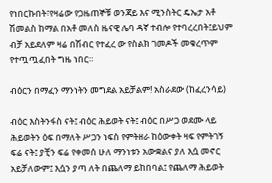የነበርኩበት፣የዛሬው የጋዜጠኞቹ ወንጃይ እና ሚንስትር ዴኤታ አቶ ሽመልስ ከማል በአቶ መለስ ዜናዊ ሌባ ዳኛ ተብሎ የተባረረበት፤ይህም ብቻ አይደለም ዛሬ በሽብር የተፈረ ው የስልክ ገመዶች መቁረጥም የተጧጧፈበት ግዜ ነበር።

ብዕርን በማፈን ማንነትን መግደል አይቻልም! አስራደው (ከፈረንሳይ)

ብዕር እስትንፋስ ናት፤ ብዕር ሕይወት ናት፤ ብዕር በሥጋ ወደሙ ላይ ሕይወትን ዕፍ በማለት ሥጋን ነፍስ የምትዘራ ከዕውቀት ዛፍ የምትገኝ ፍሬ ናት፤ ያቺን ፍሬ የቀመሰ ሁለ ማንነቱን አውቋልና ያለ እሷ መኖር አይቻለውም፤ እሷን ያጣ ለት በጨለማ ይከበባል፤ የጨለማ ሕይወት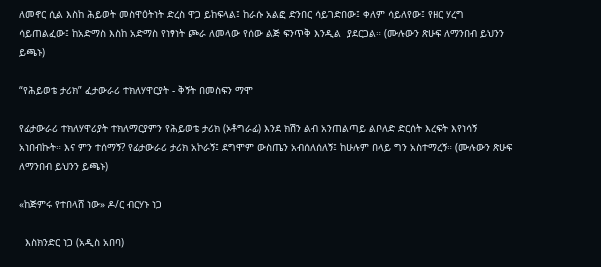ለመኖር ሲል እስከ ሕይወት መስዋዕትነት ድረስ ዋጋ ይከፍላል፤ ከራሱ አልፎ ድንበር ሳይገድበው፤ ቀለም ሳይለየው፤ የዘር ሃረግ ሳይጠልፈው፤ ከአድማስ እስከ አድማስ የነፃነት ጮራ ለመላው የሰው ልጅ ፍንጥቅ እንዲል  ያደርጋል። (ሙሉውን ጽሁፍ ለማንበብ ይህንን ይጫኑ)

“የሕይወቴ ታሪክ” ፈታውራሪ ተክለሃዋርያት - ቅኝት በመስፍን ማሞ

የፊታውራሪ ተክለሃዋሪያት ተክለማርያምን የሕይወቴ ታሪክ (ኦቶግራፊ) እንደ ክሽን ልብ አንጠልጣይ ልቦለድ ድርሰት እረፍት እየነሳኝ አነበብኩት። እና ምን ተሰማኝ? የፊታውራሪ ታሪክ አኮራኝ፤ ደግሞም ውስጤን አብሰለሰለኝ፤ ከሁሉም በላይ ግን አስተማረኝ። (ሙሉውን ጽሁፍ ለማንበብ ይህንን ይጫኑ)

«ከጅምሩ የተበላሸ ነው» ዶ/ር ብርሃኑ ነጋ

  እስክንድር ነጋ (አዲስ አበባ)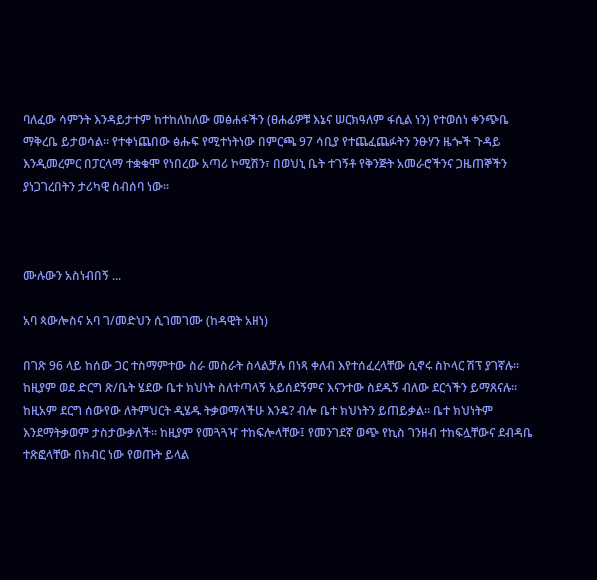ባለፈው ሳምንት እንዳይታተም ከተከለከለው መፅሐፋችን (ፀሐፊዎቹ እኔና ሠርክዓለም ፋሲል ነን) የተወሰነ ቀንጭቤ ማቅረቤ ይታወሳል። የተቀነጨበው ፅሑፍ የሚተነትነው በምርጫ 97 ሳቢያ የተጨፈጨፉትን ንፁሃን ዜጐች ጉዳይ እንዲመረምር በፓርላማ ተቋቁሞ የነበረው አጣሪ ኮሚሽን፣ በወህኒ ቤት ተገኝቶ የቅንጅት አመራሮችንና ጋዜጠኞችን ያነጋገረበትን ታሪካዊ ስብሰባ ነው።



ሙሉውን አስነብበኝ ...

አባ ጳውሎስና አባ ገ/መድህን ሲገመገሙ (ከዳዊት አዘነ)

በገጽ 96 ላይ ከሰው ጋር ተስማምተው ስራ መስራት ስላልቻሉ በነጻ ቀለብ እየተሰፈረላቸው ሲኖሩ ስኮላር ሽፕ ያገኛሉ። ከዚያም ወደ ድርግ ጽ/ቤት ሄደው ቤተ ክህነት ስለተጣላኝ አይሰደኝምና እናንተው ስደዱኝ ብለው ደርጎችን ይማጸናሉ። ከዚአም ደርግ ሰውየው ለትምህርት ዲሄዱ ትቃወማላችሁ እንዴ? ብሎ ቤተ ክህነትን ይጠይቃል። ቤተ ክህነትም እንደማትቃወም ታስታውቃለች። ከዚያም የመጓጓዣ ተከፍሎላቸው፤ የመንገደኛ ወጭ የኪስ ገንዘብ ተከፍሏቸውና ደብዳቤ ተጽፎላቸው በክብር ነው የወጡት ይላል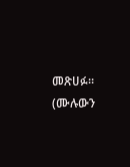መጽሀፉ። (ሙሉውን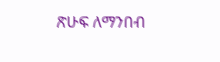ጽሁፍ ለማንበብ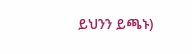ይህንን ይጫኑ)